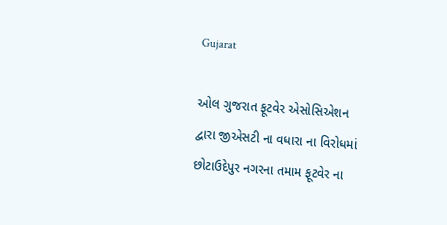Gujarat

ઓલ ગુજરાત ફૂટવેર એસોસિએશન દ્વારા જીએસટી ના વધારા ના વિરોધમાં છોટાઉદેપુર નગરના તમામ ફૂટવેર ના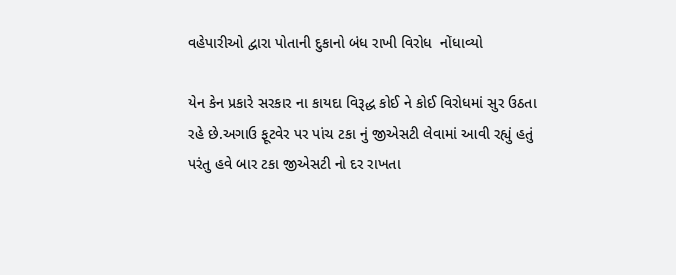વહેપારીઓ દ્વારા પોતાની દુકાનો બંધ રાખી વિરોધ  નોંધાવ્યો

યેન કેન પ્રકારે સરકાર ના કાયદા વિરૂદ્ધ કોઈ ને કોઈ વિરોધમાં સુર ઉઠતા રહે છે.અગાઉ ફૂટવેર પર પાંચ ટકા નું જીએસટી લેવામાં આવી રહ્યું હતું પરંતુ હવે બાર ટકા જીએસટી નો દર રાખતા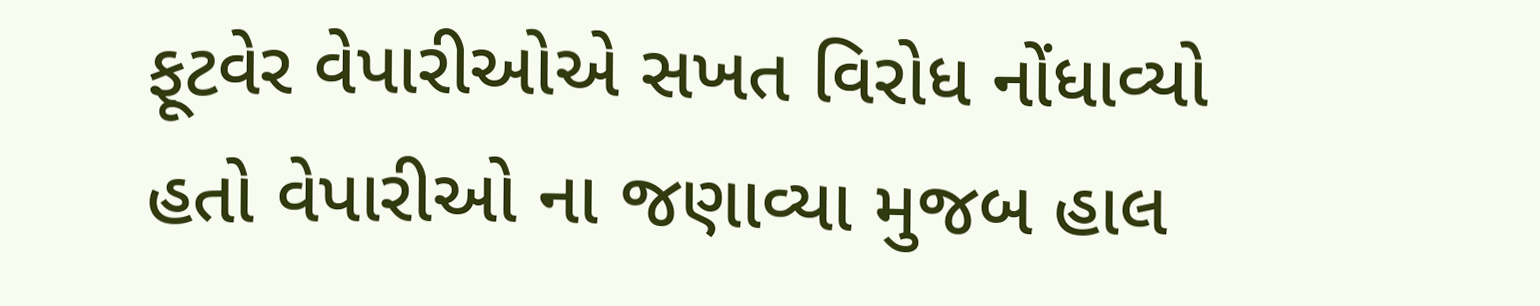ફૂટવેર વેપારીઓએ સખત વિરોધ નોંધાવ્યો હતો વેપારીઓ ના જણાવ્યા મુજબ હાલ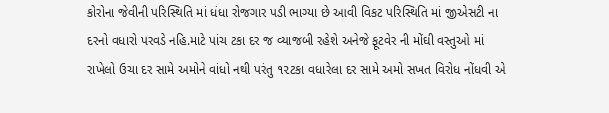કોરોના જેવીની પરિસ્થિતિ માં ધંધા રોજગાર પડી ભાગ્યા છે આવી વિકટ પરિસ્થિતિ માં જીએસટી ના દરનો વધારો પરવડે નહિ.માટે પાંચ ટકા દર જ વ્યાજબી રહેશે અનેજે ફૂટવેર ની મોંઘી વસ્તુઓ માં રાખેલો ઉચા દર સામે અમોને વાંધો નથી પરંતુ ૧૨ટકા વધારેલા દર સામે અમો સખત વિરોધ નોંધવી એ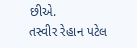છીએ.
તસ્વીર રેહાન પટેલ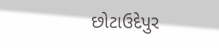છોટાઉદેપુર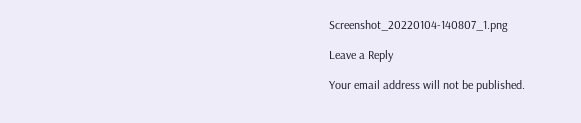Screenshot_20220104-140807_1.png

Leave a Reply

Your email address will not be published.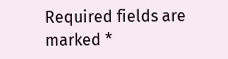Required fields are marked *